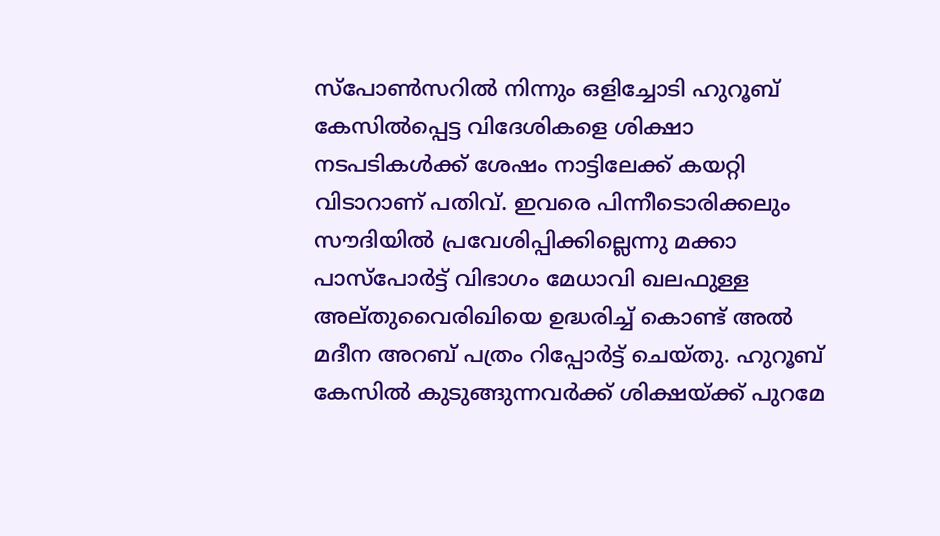സ്പോണ്‍സറില്‍ നിന്നും ഒളിച്ചോടി ഹുറൂബ് കേസില്‍പ്പെട്ട വിദേശികളെ ശിക്ഷാ നടപടികള്‍ക്ക് ശേഷം നാട്ടിലേക്ക് കയറ്റി വിടാറാണ് പതിവ്. ഇവരെ പിന്നീടൊരിക്കലും സൗദിയില്‍ പ്രവേശിപ്പിക്കില്ലെന്നു മക്കാ പാസ്പോര്‍ട്ട് വിഭാഗം മേധാവി ഖലഫുള്ള അല്തുവൈരിഖിയെ ഉദ്ധരിച്ച് കൊണ്ട് അല്‍ മദീന അറബ് പത്രം റിപ്പോര്‍ട്ട് ചെയ്തു. ഹുറൂബ് കേസില്‍ കുടുങ്ങുന്നവര്‍ക്ക് ശിക്ഷയ്ക്ക് പുറമേ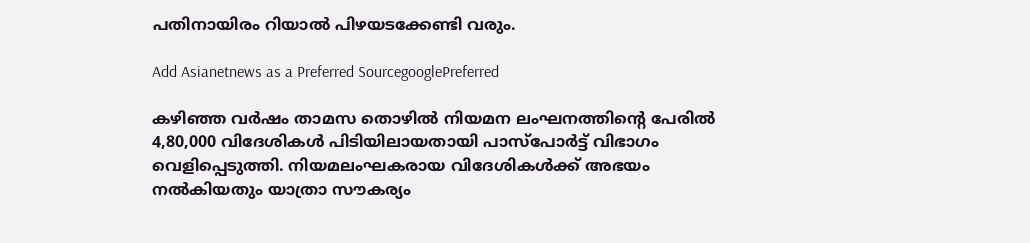പതിനായിരം റിയാല്‍ പിഴയടക്കേണ്ടി വരും.

Add Asianetnews as a Preferred SourcegooglePreferred

കഴിഞ്ഞ വര്‍ഷം താമസ തൊഴില്‍ നിയമന ലംഘനത്തിന്‍റെ പേരില്‍ 4,80,000 വിദേശികള്‍ പിടിയിലായതായി പാസ്പോര്‍ട്ട് വിഭാഗം വെളിപ്പെടുത്തി. നിയമലംഘകരായ വിദേശികള്‍ക്ക് അഭയം നല്‍കിയതും യാത്രാ സൗകര്യം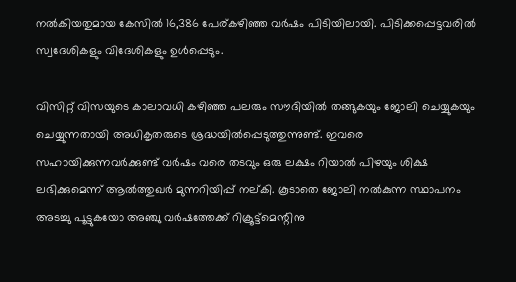നല്‍കിയതുമായ കേസില്‍ 16,386 പേര്കഴിഞ്ഞ വര്‍ഷം പിടിയിലായി. പിടിക്കപ്പെട്ടവരില്‍ സ്വദേശികളും വിദേശികളും ഉള്‍പ്പെടും.

വിസിറ്റ് വിസയുടെ കാലാവധി കഴിഞ്ഞ പലരും സൗദിയില്‍ തങ്ങുകയും ജോലി ചെയ്യുകയും ചെയ്യുന്നതായി അധികൃതരുടെ ശ്രദ്ധയില്‍പ്പെടുത്തുന്നുണ്ട്. ഇവരെ സഹായിക്കുന്നവര്‍ക്കുണ്ട് വര്‍ഷം വരെ തടവും ഒരു ലക്ഷം റിയാല്‍ പിഴയും ശിക്ഷ ലഭിക്കുമെന്ന് ആല്‍ത്തുഖര്‍ മുന്നറിയിപ്പ് നല്കി. കൂടാതെ ജോലി നല്‍കുന്ന സ്ഥാപനം അടച്ചു പൂട്ടുകയോ അഞ്ചു വര്‍ഷത്തേക്ക് റിക്രൂട്ട്മെന്റിനു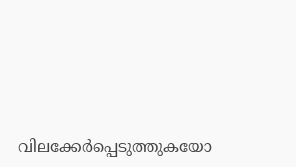വിലക്കേര്‍പ്പെടുത്തുകയോ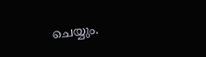ചെയ്യും.